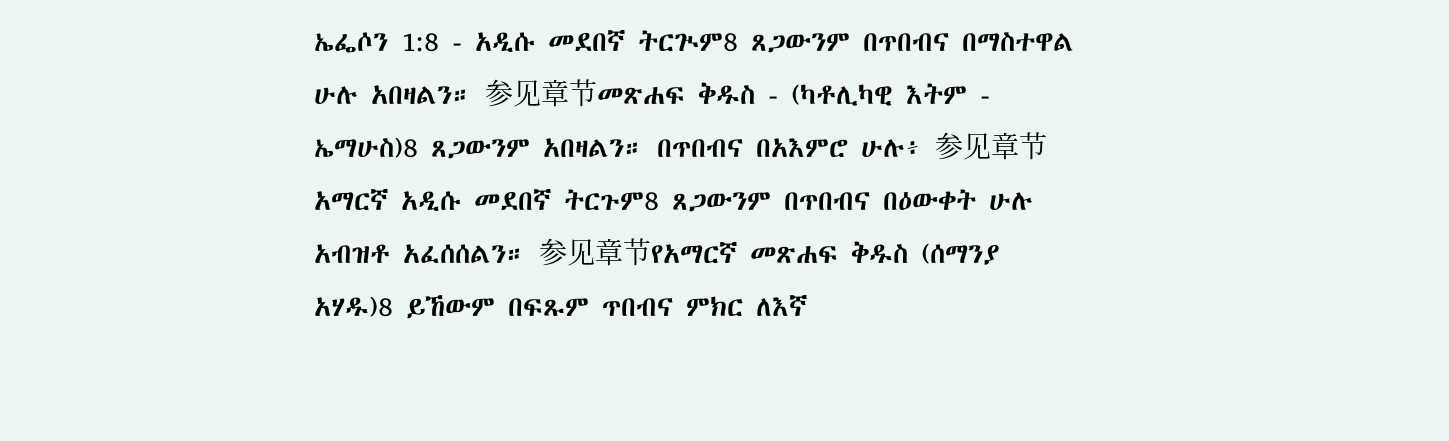ኤፌሶን 1:8 - አዲሱ መደበኛ ትርጒም8 ጸጋውንም በጥበብና በማስተዋል ሁሉ አበዛልን። 参见章节መጽሐፍ ቅዱስ - (ካቶሊካዊ እትም - ኤማሁስ)8 ጸጋውንም አበዛልን። በጥበብና በአእምሮ ሁሉ፥ 参见章节አማርኛ አዲሱ መደበኛ ትርጉም8 ጸጋውንም በጥበብና በዕውቀት ሁሉ አብዝቶ አፈሰሰልን። 参见章节የአማርኛ መጽሐፍ ቅዱስ (ሰማንያ አሃዱ)8 ይኸውም በፍጹም ጥበብና ምክር ለእኛ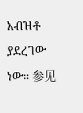አብዝቶ ያደረገው ነው። 参见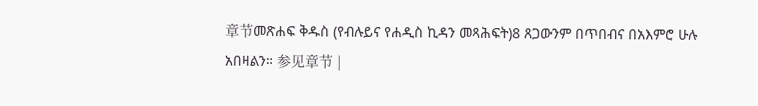章节መጽሐፍ ቅዱስ (የብሉይና የሐዲስ ኪዳን መጻሕፍት)8 ጸጋውንም በጥበብና በአእምሮ ሁሉ አበዛልን። 参见章节 |